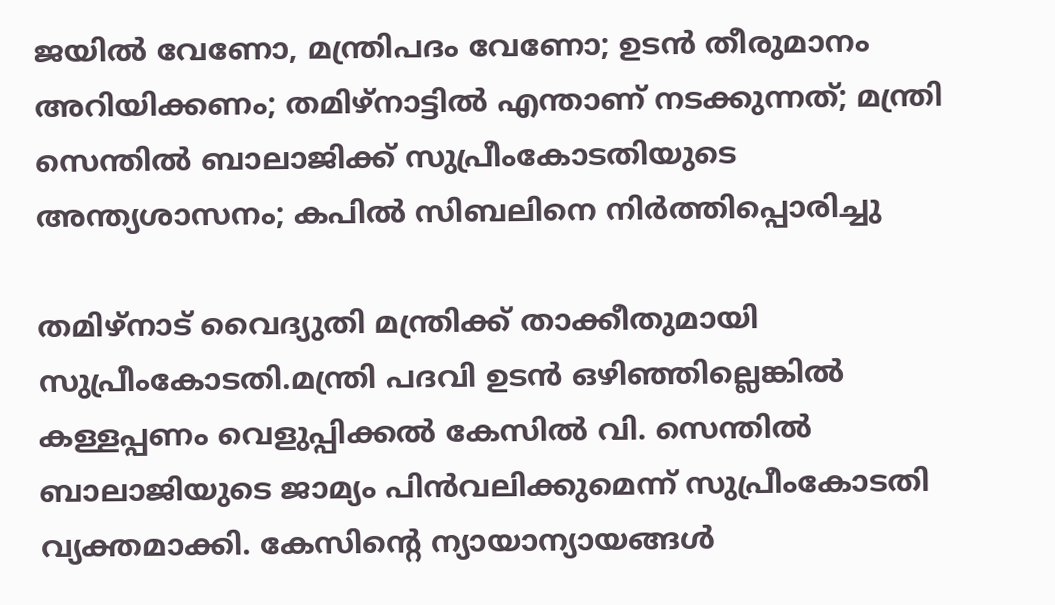ജയില്‍ വേണോ, മന്ത്രിപദം വേണോ; ഉടന്‍ തീരുമാനം അറിയിക്കണം; തമിഴ്‌നാട്ടില്‍ എന്താണ് നടക്കുന്നത്; മന്ത്രി സെന്തില്‍ ബാലാജിക്ക് സുപ്രീംകോടതിയുടെ അന്ത്യശാസനം; കപില്‍ സിബലിനെ നിര്‍ത്തിപ്പൊരിച്ചു

തമിഴ്‌നാട് വൈദ്യുതി മന്ത്രിക്ക് താക്കീതുമായി സുപ്രീംകോടതി.മന്ത്രി പദവി ഉടന്‍ ഒഴിഞ്ഞില്ലെങ്കില്‍ കള്ളപ്പണം വെളുപ്പിക്കല്‍ കേസില്‍ വി. സെന്തില്‍ ബാലാജിയുടെ ജാമ്യം പിന്‍വലിക്കുമെന്ന് സുപ്രീംകോടതി വ്യക്തമാക്കി. കേസിന്റെ ന്യായാന്യായങ്ങള്‍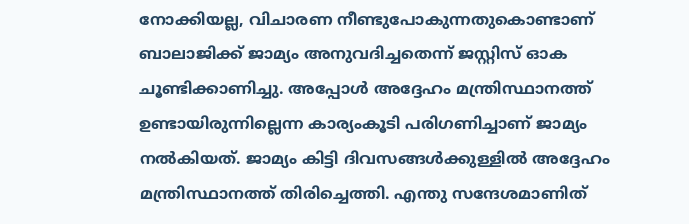നോക്കിയല്ല, വിചാരണ നീണ്ടുപോകുന്നതുകൊണ്ടാണ് ബാലാജിക്ക് ജാമ്യം അനുവദിച്ചതെന്ന് ജസ്റ്റിസ് ഓക ചൂണ്ടിക്കാണിച്ചു. അപ്പോള്‍ അദ്ദേഹം മന്ത്രിസ്ഥാനത്ത് ഉണ്ടായിരുന്നില്ലെന്ന കാര്യംകൂടി പരിഗണിച്ചാണ് ജാമ്യം നല്‍കിയത്. ജാമ്യം കിട്ടി ദിവസങ്ങള്‍ക്കുള്ളില്‍ അദ്ദേഹം മന്ത്രിസ്ഥാനത്ത് തിരിച്ചെത്തി. എന്തു സന്ദേശമാണിത്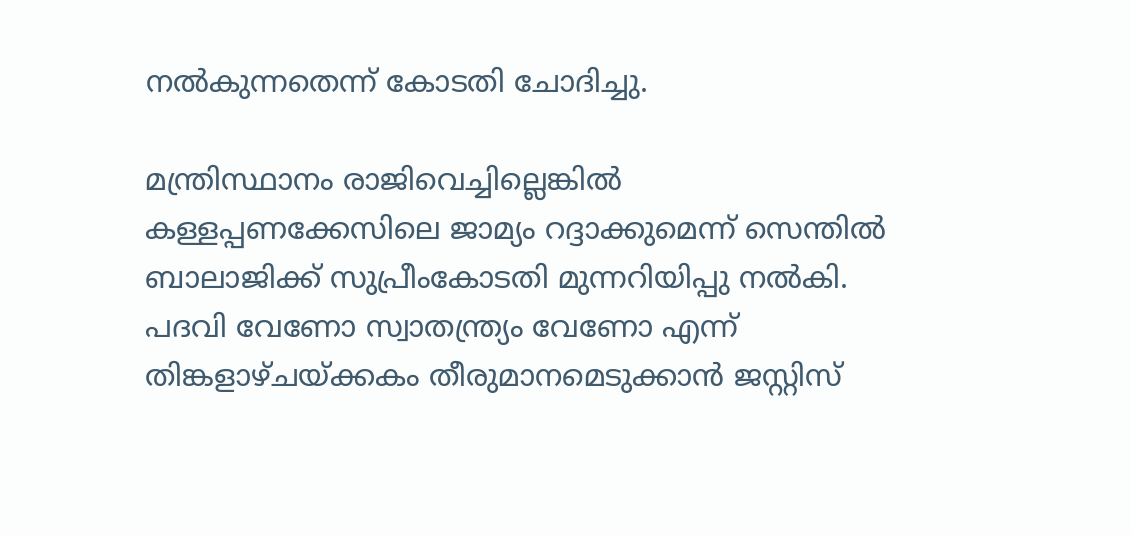നല്‍കുന്നതെന്ന് കോടതി ചോദിച്ചു.

മന്ത്രിസ്ഥാനം രാജിവെച്ചില്ലെങ്കില്‍ കള്ളപ്പണക്കേസിലെ ജാമ്യം റദ്ദാക്കുമെന്ന് സെന്തില്‍ ബാലാജിക്ക് സുപ്രീംകോടതി മുന്നറിയിപ്പു നല്‍കി. പദവി വേണോ സ്വാതന്ത്ര്യം വേണോ എന്ന് തിങ്കളാഴ്ചയ്ക്കകം തീരുമാനമെടുക്കാന്‍ ജസ്റ്റിസ്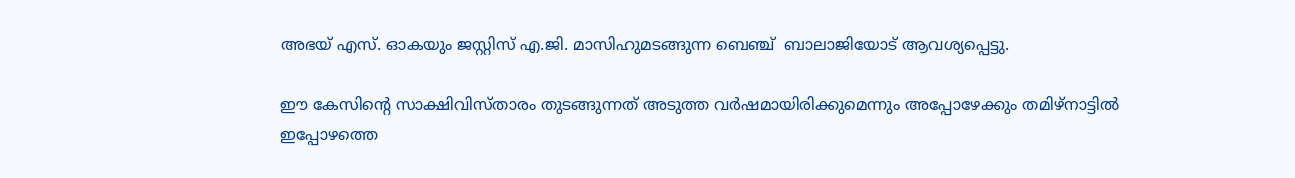അഭയ് എസ്. ഓകയും ജസ്റ്റിസ് എ.ജി. മാസിഹുമടങ്ങുന്ന ബെഞ്ച്  ബാലാജിയോട് ആവശ്യപ്പെട്ടു.

ഈ കേസിന്റെ സാക്ഷിവിസ്താരം തുടങ്ങുന്നത് അടുത്ത വര്‍ഷമായിരിക്കുമെന്നും അപ്പോഴേക്കും തമിഴ്നാട്ടില്‍ ഇപ്പോഴത്തെ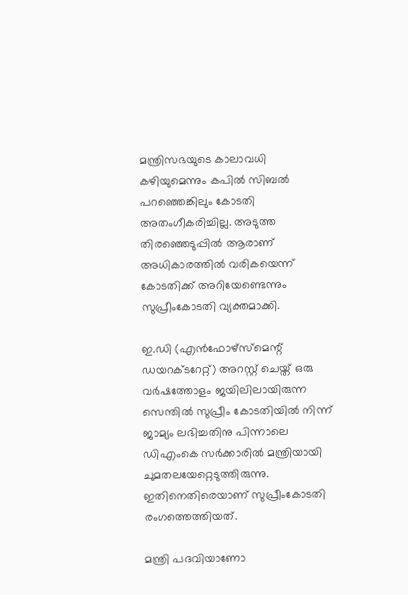മന്ത്രിസഭയുടെ കാലാവധി കഴിയുമെന്നും കപില്‍ സിബല്‍ പറഞ്ഞെങ്കിലും കോടതി അതംഗീകരിച്ചില്ല. അടുത്ത തിരഞ്ഞെടുപ്പില്‍ ആരാണ് അധികാരത്തില്‍ വരികയെന്ന് കോടതിക്ക് അറിയേണ്ടെന്നും സുപ്രീംകോടതി വ്യക്തമാക്കി.

ഇ.ഡി (എന്‍ഫോഴ്‌സ്‌മെന്റ് ഡയറക്ടറേറ്റ്) അറസ്റ്റ് ചെയ്ത് ഒരു വര്‍ഷത്തോളം ജയിലിലായിരുന്ന സെന്തില്‍ സുപ്രീം കോടതിയില്‍ നിന്ന് ജാമ്യം ലഭിച്ചതിനു പിന്നാലെ ഡിഎംകെ സര്‍ക്കാരില്‍ മന്ത്രിയായി ചുമതലയേറ്റെടുത്തിരുന്നു. ഇതിനെതിരെയാണ് സുപ്രീംകോടതി രംഗത്തെത്തിയത്.

മന്ത്രി പദവിയാണോ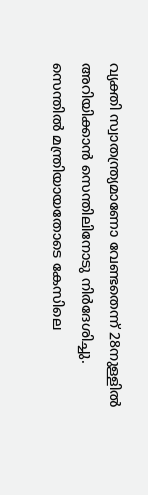വ്യക്തി സ്വാതന്ത്ര്യമാണോ വേണ്ടതെന്ന് 28നുള്ളില്‍ അറിയിക്കാന്‍ സെന്തിലിനോടു നിര്‍ദേശിച്ചു. സെന്തില്‍ മന്ത്രിയായതോടെ കേസിലെ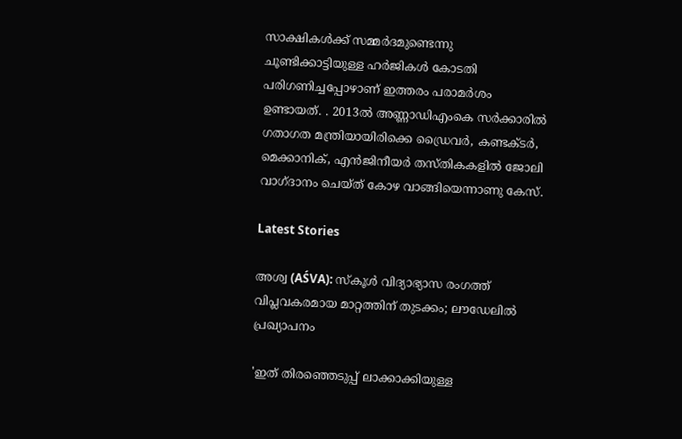സാക്ഷികള്‍ക്ക് സമ്മര്‍ദമുണ്ടെന്നു ചൂണ്ടിക്കാട്ടിയുള്ള ഹര്‍ജികള്‍ കോടതി പരിഗണിച്ചപ്പോഴാണ് ഇത്തരം പരാമര്‍ശം ഉണ്ടായത്. . 2013ല്‍ അണ്ണാഡിഎംകെ സര്‍ക്കാരില്‍ ഗതാഗത മന്ത്രിയായിരിക്കെ ഡ്രൈവര്‍, കണ്ടക്ടര്‍, മെക്കാനിക്, എന്‍ജിനീയര്‍ തസ്തികകളില്‍ ജോലി വാഗ്ദാനം ചെയ്ത് കോഴ വാങ്ങിയെന്നാണു കേസ്.

Latest Stories

അശ്വ (AŚVA): സ്കൂൾ വിദ്യാഭ്യാസ രംഗത്ത് വിപ്ലവകരമായ മാറ്റത്തിന് തുടക്കം; ലൗഡേലിൽ പ്രഖ്യാപനം

'ഇത് തിരഞ്ഞെടുപ്പ് ലാക്കാക്കിയുള്ള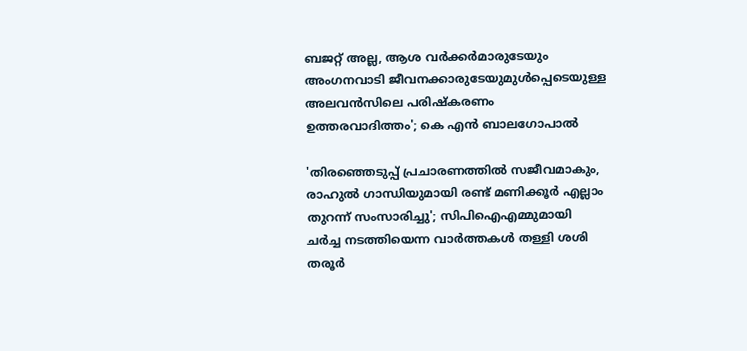ബജറ്റ് അല്ല, ആശ വർക്കർമാരുടേയും അംഗനവാടി ജീവനക്കാരുടേയുമുൾപ്പെടെയുള്ള അലവൻസിലെ പരിഷ്കരണം ഉത്തരവാദിത്തം'; കെ എൻ ബാലഗോപാൽ

'തിരഞ്ഞെടുപ്പ് പ്രചാരണത്തിൽ സജീവമാകും, രാഹുൽ ഗാന്ധിയുമായി രണ്ട് മണിക്കൂർ എല്ലാം തുറന്ന് സംസാരിച്ചു'; സിപിഐഎമ്മുമായി ചർച്ച നടത്തിയെന്ന വാർത്തകൾ തള്ളി ശശി തരൂർ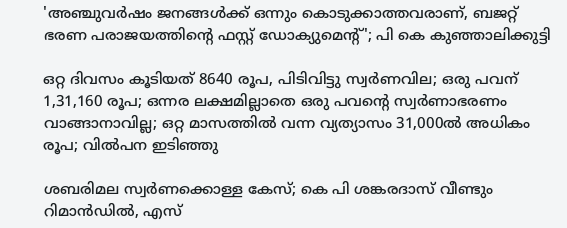'അഞ്ചുവർഷം ജനങ്ങൾക്ക് ഒന്നും കൊടുക്കാത്തവരാണ്, ബജറ്റ് ഭരണ പരാജയത്തിന്റെ ഫസ്റ്റ് ഡോക്യുമെന്റ്'; പി കെ കുഞ്ഞാലിക്കുട്ടി

ഒറ്റ ദിവസം കൂടിയത് 8640 രൂപ, പിടിവിട്ടു സ്വര്‍ണവില; ഒരു പവന് 1,31,160 രൂപ; ഒന്നര ലക്ഷമില്ലാതെ ഒരു പവന്റെ സ്വര്‍ണാഭരണം വാങ്ങാനാവില്ല; ഒറ്റ മാസത്തില്‍ വന്ന വ്യത്യാസം 31,000ല്‍ അധികം രൂപ; വില്‍പന ഇടിഞ്ഞു

ശബരിമല സ്വർണക്കൊള്ള കേസ്; കെ പി ശങ്കരദാസ് വീണ്ടും റിമാൻഡിൽ, എസ്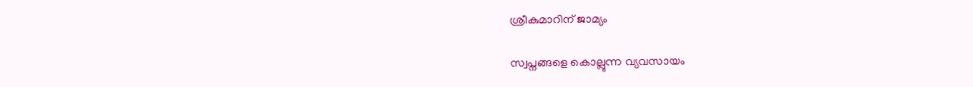ശ്രീകുമാറിന് ജാമ്യം

സ്വപ്നങ്ങളെ കൊല്ലുന്ന വ്യവസായം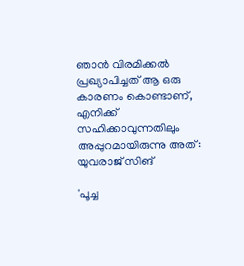ഞാൻ വിരമിക്കൽ പ്രഖ്യാപിച്ചത് ആ ഒരു കാരണം കൊണ്ടാണ്, എനിക്ക് സഹിക്കാവുന്നതിലും അപ്പുറമായിരുന്നു അത്: യുവരാജ് സിങ്

'പൂച്ച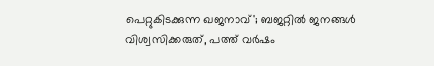പെറ്റുകിട‌ക്കുന്ന ഖജനാവ്'; ബജറ്റിൽ ജനങ്ങൾ വിശ്വസിക്കരുത്, പത്ത് വർഷം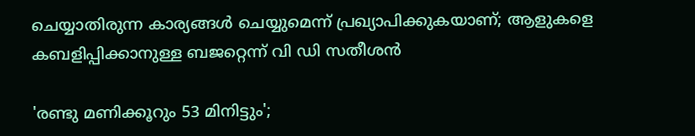ചെയ്യാതിരുന്ന കാര്യങ്ങൾ ചെയ്യുമെന്ന് പ്രഖ്യാപിക്കുകയാണ്; ആളുകളെ കബളിപ്പിക്കാനുള്ള ബജറ്റെന്ന് വി ഡി സതീശൻ

'രണ്ടു മണിക്കൂറും 53 മിനിട്ടും';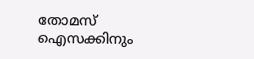തോമസ് ഐസക്കിനും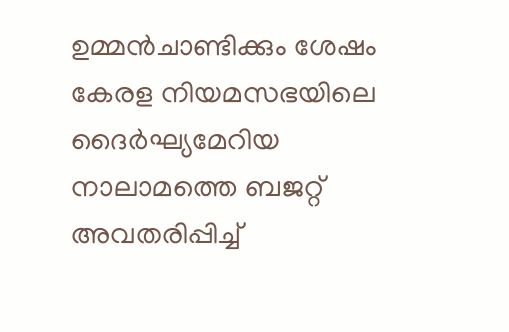ഉമ്മൻചാണ്ടിക്കും ശേഷം കേരള നിയമസഭയിലെ ദൈര്‍ഘ്യമേറിയ നാലാമത്തെ ബജറ്റ് അവതരിപ്പിച്ച്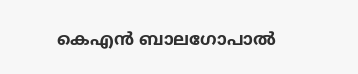കെഎൻ ബാലഗോപാൽ